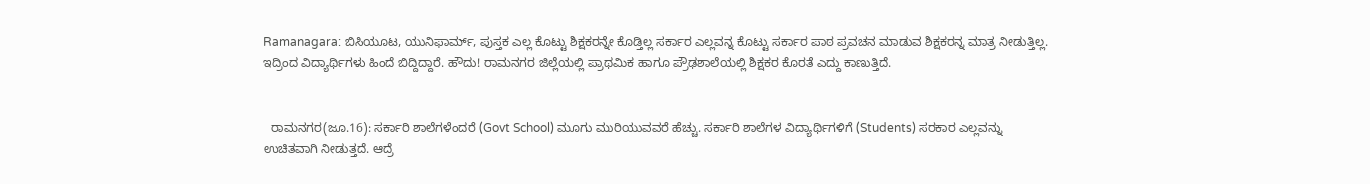Ramanagara: ಬಿಸಿಯೂಟ, ಯುನಿಫಾರ್ಮ್, ಪುಸ್ತಕ ಎಲ್ಲ ಕೊಟ್ಟು ಶಿಕ್ಷಕರನ್ನೇ ಕೊಡ್ತಿಲ್ಲ ಸರ್ಕಾರ ಎಲ್ಲವನ್ನ ಕೊಟ್ಟು ಸರ್ಕಾರ ಪಾಠ ಪ್ರವಚನ ಮಾಡುವ ಶಿಕ್ಷಕರನ್ನ ಮಾತ್ರ ನೀಡುತ್ತಿಲ್ಲ. ಇದ್ರಿಂದ ವಿದ್ಯಾರ್ಥಿಗಳು ಹಿಂದೆ ಬಿದ್ದಿದ್ದಾರೆ. ಹೌದು! ರಾಮನಗರ ಜಿಲ್ಲೆಯಲ್ಲಿ ಪ್ರಾಥಮಿಕ ಹಾಗೂ ಪ್ರೌಢಶಾಲೆಯಲ್ಲಿ ಶಿಕ್ಷಕರ ಕೊರತೆ ಎದ್ದು ಕಾಣುತ್ತಿದೆ.


  ರಾಮನಗರ(ಜೂ.16): ಸರ್ಕಾರಿ ಶಾಲೆಗಳೆಂದರೆ (Govt School) ಮೂಗು ಮುರಿಯುವವರೆ ಹೆಚ್ಚು. ಸರ್ಕಾರಿ ಶಾಲೆಗಳ ವಿದ್ಯಾರ್ಥಿಗಳಿಗೆ (Students) ಸರಕಾರ ಎಲ್ಲವನ್ನು ಉಚಿತವಾಗಿ ನೀಡುತ್ತದೆ. ಆದ್ರೆ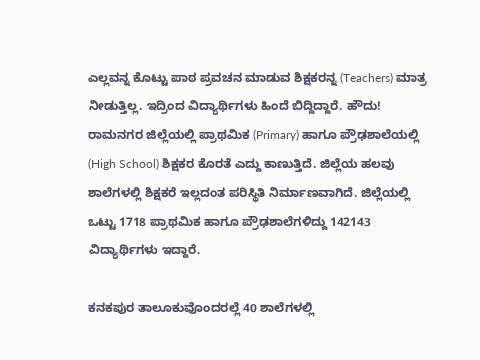ಎಲ್ಲವನ್ನ ಕೊಟ್ಟು ಪಾಠ ಪ್ರವಚನ ಮಾಡುವ ಶಿಕ್ಷಕರನ್ನ (Teachers) ಮಾತ್ರ ನೀಡುತ್ತಿಲ್ಲ. ಇದ್ರಿಂದ ವಿದ್ಯಾರ್ಥಿಗಳು ಹಿಂದೆ ಬಿದ್ದಿದ್ದಾರೆ. ಹೌದು! ರಾಮನಗರ ಜಿಲ್ಲೆಯಲ್ಲಿ ಪ್ರಾಥಮಿಕ (Primary) ಹಾಗೂ ಪ್ರೌಢಶಾಲೆಯಲ್ಲಿ (High School) ಶಿಕ್ಷಕರ ಕೊರತೆ ಎದ್ದು ಕಾಣುತ್ತಿದೆ. ಜಿಲ್ಲೆಯ ಹಲವು ಶಾಲೆಗಳಲ್ಲಿ ಶಿಕ್ಷಕರೆ ಇಲ್ಲದಂತ ಪರಿಸ್ಥಿತಿ ನಿರ್ಮಾಣವಾಗಿದೆ. ಜಿಲ್ಲೆಯಲ್ಲಿ ಒಟ್ಟು 1718 ಪ್ರಾಥಮಿಕ ಹಾಗೂ ಪ್ರೌಢಶಾಲೆಗಳಿದ್ದು 142143 ವಿದ್ಯಾರ್ಥಿಗಳು ಇದ್ದಾರೆ.

ಕನಕಪುರ ತಾಲೂಕುವೊಂದರಲ್ಲೆ 40 ಶಾಲೆಗಳಲ್ಲಿ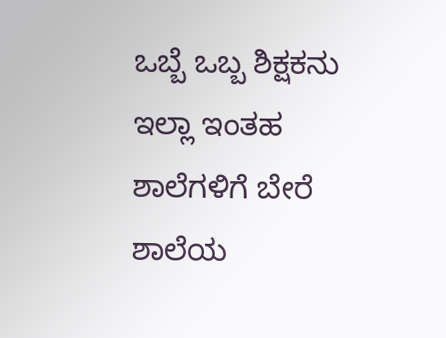ಒಬ್ಬೆ ಒಬ್ಬ ಶಿಕ್ಷಕನು ಇಲ್ಲಾ ಇಂತಹ ಶಾಲೆಗಳಿಗೆ ಬೇರೆ ಶಾಲೆಯ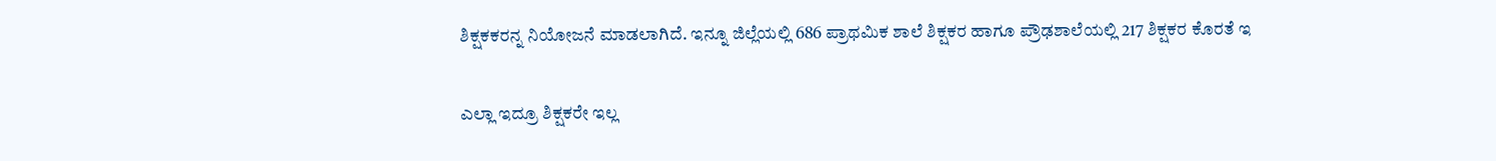ಶಿಕ್ಷಕಕರನ್ನ ನಿಯೋಜನೆ ಮಾಡಲಾಗಿದೆ. ಇನ್ನೂ ಜಿಲ್ಲೆಯಲ್ಲಿ 686 ಪ್ರಾಥಮಿಕ ಶಾಲೆ ಶಿಕ್ಷಕರ ಹಾಗೂ ಪ್ರೌಢಶಾಲೆಯಲ್ಲಿ 217 ಶಿಕ್ಷಕರ ಕೊರತೆ ಇ

ಎಲ್ಲಾ ಇದ್ರೂ ಶಿಕ್ಷಕರೇ ಇಲ್ಲ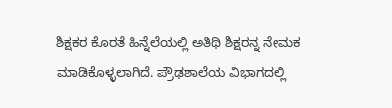ಶಿಕ್ಷಕರ ಕೊರತೆ ಹಿನ್ನೆಲೆಯಲ್ಲಿ ಅತಿಥಿ ಶಿಕ್ಷರನ್ನ ನೇಮಕ ಮಾಡಿಕೊಳ್ಳಲಾಗಿದೆ. ಪ್ರೌಢಶಾಲೆಯ ವಿಭಾಗದಲ್ಲಿ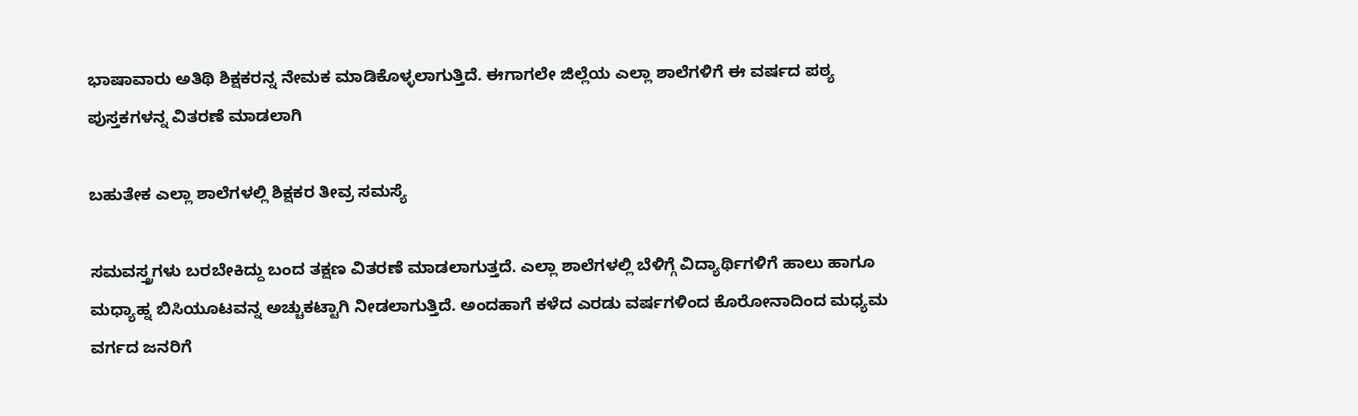ಭಾಷಾವಾರು ಅತಿಥಿ ಶಿಕ್ಷಕರನ್ನ ನೇಮಕ ಮಾಡಿಕೊಳ್ಳಲಾಗುತ್ತಿದೆ. ಈಗಾಗಲೇ ಜಿಲ್ಲೆಯ ಎಲ್ಲಾ ಶಾಲೆಗಳಿಗೆ ಈ ವರ್ಷದ ಪಠ್ಯ ಪುಸ್ತಕಗಳನ್ನ ವಿತರಣೆ ಮಾಡಲಾಗಿ

ಬಹುತೇಕ ಎಲ್ಲಾ ಶಾಲೆಗಳಲ್ಲಿ ಶಿಕ್ಷಕರ ತೀವ್ರ ಸಮಸ್ಯೆ

ಸಮವಸ್ತ್ರಗಳು ಬರಬೇಕಿದ್ದು ಬಂದ ತಕ್ಷಣ ವಿತರಣೆ ಮಾಡಲಾಗುತ್ತದೆ. ಎಲ್ಲಾ ಶಾಲೆಗಳಲ್ಲಿ ಬೆಳಿಗ್ಗೆ ವಿದ್ಯಾರ್ಥಿಗಳಿಗೆ ಹಾಲು ಹಾಗೂ ಮಧ್ಯಾಹ್ನ ಬಿಸಿಯೂಟವನ್ನ ಅಚ್ಚುಕಟ್ಟಾಗಿ ನೀಡಲಾಗುತ್ತಿದೆ. ಅಂದಹಾಗೆ ಕಳೆದ ಎರಡು ವರ್ಷಗಳಿಂದ ಕೊರೋನಾದಿಂದ ಮಧ್ಯಮ ವರ್ಗದ ಜನರಿಗೆ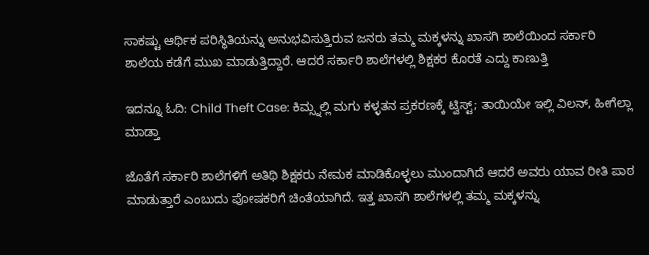ಸಾಕಷ್ಟು ಆರ್ಥಿಕ ಪರಿಸ್ಥಿತಿಯನ್ನು ಅನುಭವಿಸುತ್ತಿರುವ ಜನರು ತಮ್ಮ ಮಕ್ಕಳನ್ನು ಖಾಸಗಿ ಶಾಲೆಯಿಂದ ಸರ್ಕಾರಿ ಶಾಲೆಯ ಕಡೆಗೆ ಮುಖ ಮಾಡುತ್ತಿದ್ದಾರೆ. ಆದರೆ ಸರ್ಕಾರಿ ಶಾಲೆಗಳಲ್ಲಿ ಶಿಕ್ಷಕರ ಕೊರತೆ ಎದ್ದು ಕಾಣುತ್ತಿ

ಇದನ್ನೂ ಓದಿ: Child Theft Case: ಕಿಮ್ಸ್ನಲ್ಲಿ ಮಗು ಕಳ್ಳತನ ಪ್ರಕರಣಕ್ಕೆ ಟ್ವಿಸ್ಟ್; ತಾಯಿಯೇ ಇಲ್ಲಿ ವಿಲನ್, ಹೀಗೆಲ್ಲಾ ಮಾಡ್ತಾ

ಜೊತೆಗೆ ಸರ್ಕಾರಿ ಶಾಲೆಗಳಿಗೆ ಅತಿಥಿ ಶಿಕ್ಷಕರು ನೇಮಕ ಮಾಡಿಕೊಳ್ಳಲು ಮುಂದಾಗಿದೆ ಆದರೆ ಅವರು ಯಾವ ರೀತಿ ಪಾಠ ಮಾಡುತ್ತಾರೆ ಎಂಬುದು ಪೋಷಕರಿಗೆ ಚಿಂತೆಯಾಗಿದೆ. ಇತ್ತ ಖಾಸಗಿ ಶಾಲೆಗಳಲ್ಲಿ ತಮ್ಮ ಮಕ್ಕಳನ್ನು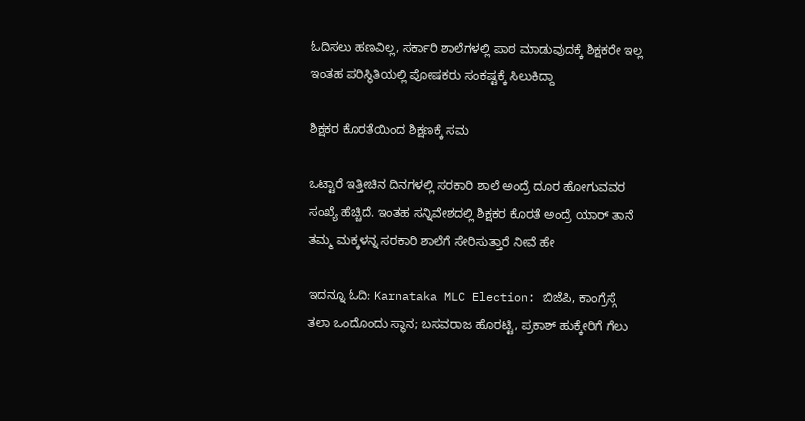ಓದಿಸಲು ಹಣವಿಲ್ಲ, ಸರ್ಕಾರಿ ಶಾಲೆಗಳಲ್ಲಿ ಪಾಠ ಮಾಡುವುದಕ್ಕೆ ಶಿಕ್ಷಕರೇ ಇಲ್ಲ ಇಂತಹ ಪರಿಸ್ಥಿತಿಯಲ್ಲಿ ಪೋಷಕರು ಸಂಕಷ್ಟಕ್ಕೆ ಸಿಲುಕಿದ್ದಾ

ಶಿಕ್ಷಕರ ಕೊರತೆಯಿಂದ ಶಿಕ್ಷಣಕ್ಕೆ ಸಮ

ಒಟ್ಟಾರೆ ಇತ್ತೀಚಿನ ದಿನಗಳಲ್ಲಿ ಸರಕಾರಿ ಶಾಲೆ ಅಂದ್ರೆ ದೂರ ಹೋಗುವವರ ಸಂಖ್ಯೆ ಹೆಚ್ಚಿದೆ. ಇಂತಹ ಸನ್ನಿವೇಶದಲ್ಲಿ ಶಿಕ್ಷಕರ ಕೊರತೆ ಅಂದ್ರೆ ಯಾರ್ ತಾನೆ ತಮ್ಮ ಮಕ್ಕಳನ್ನ ಸರಕಾರಿ ಶಾಲೆಗೆ ಸೇರಿಸುತ್ತಾರೆ ನೀವೆ ಹೇ

ಇದನ್ನೂ ಓದಿ: Karnataka MLC Election: ಬಿಜೆಪಿ, ಕಾಂಗ್ರೆಸ್ಗೆ ತಲಾ ಒಂದೊಂದು ಸ್ಥಾನ; ಬಸವರಾಜ ಹೊರಟ್ಟಿ, ಪ್ರಕಾಶ್ ಹುಕ್ಕೇರಿಗೆ ಗೆಲು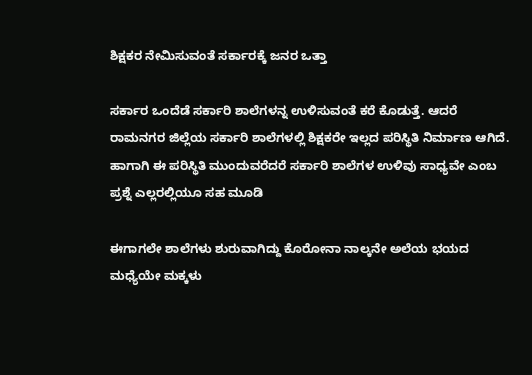ಶಿಕ್ಷಕರ ನೇಮಿಸುವಂತೆ ಸರ್ಕಾರಕ್ಕೆ ಜನರ ಒತ್ತಾ

ಸರ್ಕಾರ ಒಂದೆಡೆ ಸರ್ಕಾರಿ ಶಾಲೆಗಳನ್ನ ಉಳಿಸುವಂತೆ ಕರೆ ಕೊಡುತ್ತೆ. ಆದರೆ ರಾಮನಗರ ಜಿಲ್ಲೆಯ ಸರ್ಕಾರಿ ಶಾಲೆಗಳಲ್ಲಿ ಶಿಕ್ಷಕರೇ ಇಲ್ಲದ ಪರಿಸ್ಥಿತಿ ನಿರ್ಮಾಣ ಆಗಿದೆ. ಹಾಗಾಗಿ ಈ ಪರಿಸ್ಥಿತಿ ಮುಂದುವರೆದರೆ ಸರ್ಕಾರಿ ಶಾಲೆಗಳ ಉಳಿವು ಸಾಧ್ಯವೇ ಎಂಬ ಪ್ರಶ್ನೆ ಎಲ್ಲರಲ್ಲಿಯೂ ಸಹ ಮೂಡಿ

ಈಗಾಗಲೇ ಶಾಲೆಗಳು ಶುರುವಾಗಿದ್ದು ಕೊರೋನಾ ನಾಲ್ಕನೇ ಅಲೆಯ ಭಯದ ಮಧ್ಯೆಯೇ ಮಕ್ಕಳು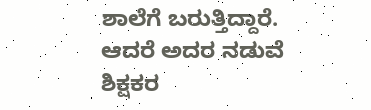ಶಾಲೆಗೆ ಬರುತ್ತಿದ್ದಾರೆ. ಆದರೆ ಅದರ ನಡುವೆ ಶಿಕ್ಷಕರ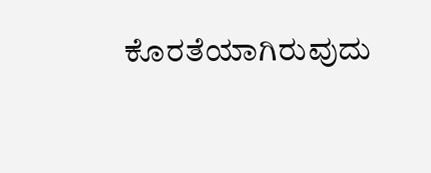ಕೊರತೆಯಾಗಿರುವುದು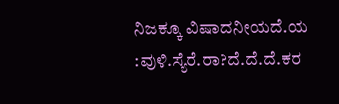ನಿಜಕ್ಕೂ ವಿಷಾದನೀಯದೆ.ಯ :ವುಳಿ.ಸ್ಯೆರೆ.ರಾ?ದೆ.ದೆ‌.ದೆ.ಕರ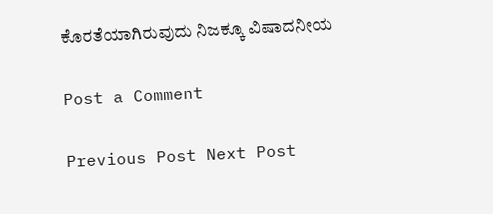ಕೊರತೆಯಾಗಿರುವುದು ನಿಜಕ್ಕೂ ವಿಷಾದನೀಯ

Post a Comment

Previous Post Next Post